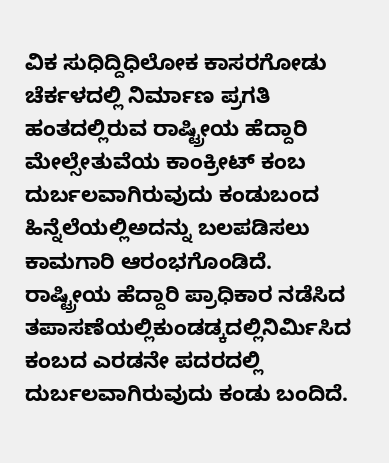ವಿಕ ಸುಧಿದ್ದಿಧಿಲೋಕ ಕಾಸರಗೋಡು
ಚೆರ್ಕಳದಲ್ಲಿ ನಿರ್ಮಾಣ ಪ್ರಗತಿ ಹಂತದಲ್ಲಿರುವ ರಾಷ್ಟ್ರೀಯ ಹೆದ್ದಾರಿ ಮೇಲ್ಸೇತುವೆಯ ಕಾಂಕ್ರೀಟ್ ಕಂಬ ದುರ್ಬಲವಾಗಿರುವುದು ಕಂಡುಬಂದ ಹಿನ್ನೆಲೆಯಲ್ಲಿಅದನ್ನು ಬಲಪಡಿಸಲು ಕಾಮಗಾರಿ ಆರಂಭಗೊಂಡಿದೆ.
ರಾಷ್ಟ್ರೀಯ ಹೆದ್ದಾರಿ ಪ್ರಾಧಿಕಾರ ನಡೆಸಿದ ತಪಾಸಣೆಯಲ್ಲಿಕುಂಡಡ್ಕದಲ್ಲಿನಿರ್ಮಿಸಿದ ಕಂಬದ ಎರಡನೇ ಪದರದಲ್ಲಿ ದುರ್ಬಲವಾಗಿರುವುದು ಕಂಡು ಬಂದಿದೆ.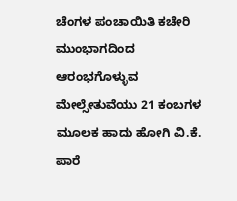ಚೆಂಗಳ ಪಂಚಾಯಿತಿ ಕಚೇರಿ ಮುಂಭಾಗದಿಂದ ಆರಂಭಗೊಳ್ಳುವ ಮೇಲ್ಸೇತುವೆಯು 21 ಕಂಬಗಳ ಮೂಲಕ ಹಾದು ಹೋಗಿ ವಿ.ಕೆ. ಪಾರೆ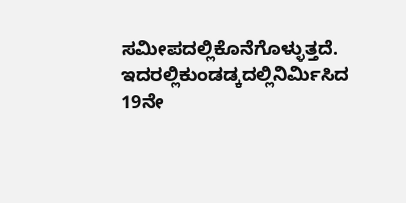ಸಮೀಪದಲ್ಲಿಕೊನೆಗೊಳ್ಳುತ್ತದೆ. ಇದರಲ್ಲಿಕುಂಡಡ್ಕದಲ್ಲಿನಿರ್ಮಿಸಿದ 19ನೇ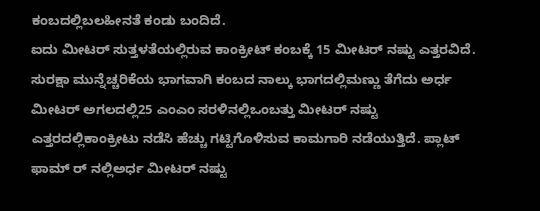ಕಂಬದಲ್ಲಿಬಲಹೀನತೆ ಕಂಡು ಬಂದಿದೆ.
ಐದು ಮೀಟರ್ ಸುತ್ತಳತೆಯಲ್ಲಿರುವ ಕಾಂಕ್ರೀಟ್ ಕಂಬಕ್ಕೆ 15 ಮೀಟರ್ ನಷ್ಟು ಎತ್ತರವಿದೆ. ಸುರಕ್ಷಾ ಮುನ್ನೆಚ್ಚರಿಕೆಯ ಭಾಗವಾಗಿ ಕಂಬದ ನಾಲ್ಕು ಭಾಗದಲ್ಲಿಮಣ್ಣು ತೆಗೆದು ಅರ್ಧ ಮೀಟರ್ ಅಗಲದಲ್ಲಿ25 ಎಂಎಂ ಸರಳಿನಲ್ಲಿಒಂಬತ್ತು ಮೀಟರ್ ನಷ್ಟು ಎತ್ತರದಲ್ಲಿಕಾಂಕ್ರೀಟು ನಡೆಸಿ ಹೆಚ್ಚು ಗಟ್ಟಿಗೊಳಿಸುವ ಕಾಮಗಾರಿ ನಡೆಯುತ್ತಿದೆ. ಪ್ಲಾಟ್ ಫಾಮ್ ರ್ ನಲ್ಲಿಅರ್ಧ ಮೀಟರ್ ನಷ್ಟು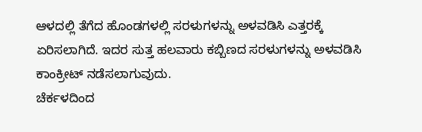ಆಳದಲ್ಲಿ ತೆಗೆದ ಹೊಂಡಗಳಲ್ಲಿ ಸರಳುಗಳನ್ನು ಅಳವಡಿಸಿ ಎತ್ತರಕ್ಕೆ ಏರಿಸಲಾಗಿದೆ. ಇದರ ಸುತ್ತ ಹಲವಾರು ಕಬ್ಬಿಣದ ಸರಳುಗಳನ್ನು ಅಳವಡಿಸಿ ಕಾಂಕ್ರೀಟ್ ನಡೆಸಲಾಗುವುದು.
ಚೆರ್ಕಳದಿಂದ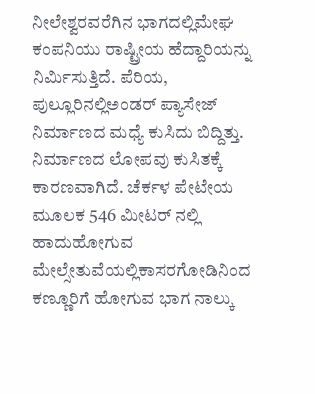ನೀಲೇಶ್ವರವರೆಗಿನ ಭಾಗದಲ್ಲಿಮೇಘ ಕಂಪನಿಯು ರಾಷ್ಟ್ರೀಯ ಹೆದ್ದಾರಿಯನ್ನು ನಿರ್ಮಿಸುತ್ತಿದೆ. ಪೆರಿಯ, ಪುಲ್ಲೂರಿನಲ್ಲಿಅಂಡರ್ ಪ್ಯಾಸೇಜ್ ನಿರ್ಮಾಣದ ಮಧ್ಯೆ ಕುಸಿದು ಬಿದ್ದಿತ್ತು. ನಿರ್ಮಾಣದ ಲೋಪವು ಕುಸಿತಕ್ಕೆ ಕಾರಣವಾಗಿದೆ. ಚೆರ್ಕಳ ಪೇಟೇಯ ಮೂಲಕ 546 ಮೀಟರ್ ನಲ್ಲಿ ಹಾದುಹೋಗುವ ಮೇಲ್ಸೇತುವೆಯಲ್ಲಿಕಾಸರಗೋಡಿನಿಂದ ಕಣ್ಣೂರಿಗೆ ಹೋಗುವ ಭಾಗ ನಾಲ್ಕು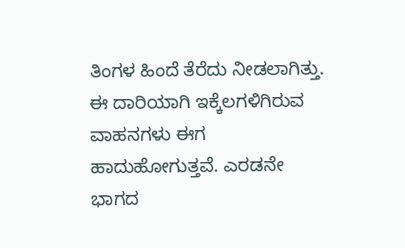ತಿಂಗಳ ಹಿಂದೆ ತೆರೆದು ನೀಡಲಾಗಿತ್ತು. ಈ ದಾರಿಯಾಗಿ ಇಕ್ಕೆಲಗಳಿಗಿರುವ ವಾಹನಗಳು ಈಗ ಹಾದುಹೋಗುತ್ತವೆ. ಎರಡನೇ ಭಾಗದ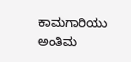ಕಾಮಗಾರಿಯು ಅಂತಿಮ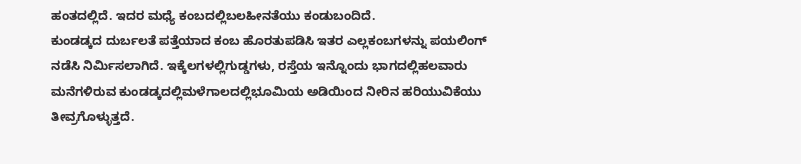ಹಂತದಲ್ಲಿದೆ. ಇದರ ಮಧ್ಯೆ ಕಂಬದಲ್ಲಿಬಲಹೀನತೆಯು ಕಂಡುಬಂದಿದೆ.
ಕುಂಡಡ್ಕದ ದುರ್ಬಲತೆ ಪತ್ತೆಯಾದ ಕಂಬ ಹೊರತುಪಡಿಸಿ ಇತರ ಎಲ್ಲಕಂಬಗಳನ್ನು ಪಯಲಿಂಗ್ ನಡೆಸಿ ನಿರ್ಮಿಸಲಾಗಿದೆ. ಇಕ್ಕೆಲಗಳಲ್ಲಿಗುಡ್ಡಗಳು, ರಸ್ತೆಯ ಇನ್ನೊಂದು ಭಾಗದಲ್ಲಿಹಲವಾರು ಮನೆಗಳಿರುವ ಕುಂಡಡ್ಕದಲ್ಲಿಮಳೆಗಾಲದಲ್ಲಿಭೂಮಿಯ ಅಡಿಯಿಂದ ನೀರಿನ ಹರಿಯುವಿಕೆಯು ತೀವ್ರಗೊಳ್ಳುತ್ತದೆ.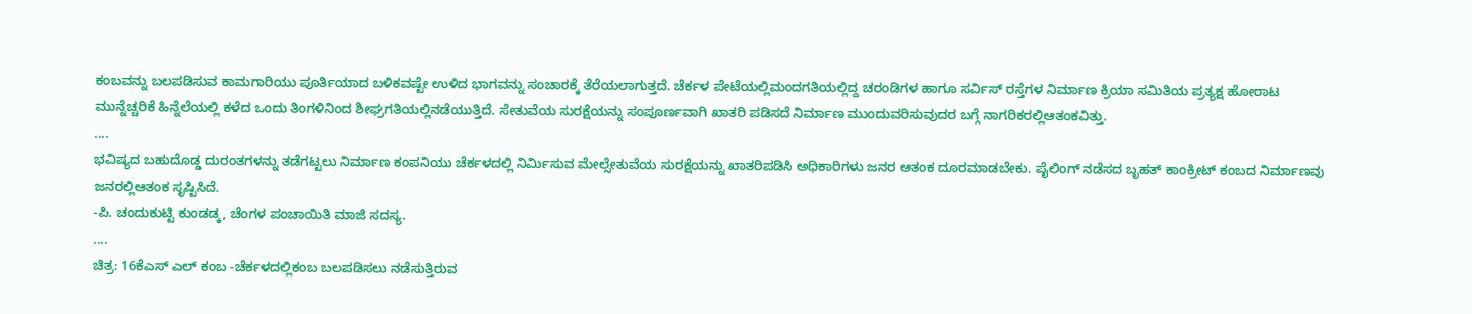ಕಂಬವನ್ನು ಬಲಪಡಿಸುವ ಕಾಮಗಾರಿಯು ಪೂರ್ತಿಯಾದ ಬಳಿಕವಷ್ಟೇ ಉಳಿದ ಭಾಗವನ್ನು ಸಂಚಾರಕ್ಕೆ ತೆರೆಯಲಾಗುತ್ತದೆ. ಚೆರ್ಕಳ ಪೇಟೆಯಲ್ಲಿಮಂದಗತಿಯಲ್ಲಿದ್ದ ಚರಂಡಿಗಳ ಹಾಗೂ ಸರ್ವಿಸ್ ರಸ್ತೆಗಳ ನಿರ್ಮಾಣ ಕ್ರಿಯಾ ಸಮಿತಿಯ ಪ್ರತ್ಯಕ್ಷ ಹೋರಾಟ ಮುನ್ನೆಚ್ಚರಿಕೆ ಹಿನ್ನೆಲೆಯಲ್ಲಿ ಕಳೆದ ಒಂದು ತಿಂಗಳಿನಿಂದ ಶೀಘ್ರಗತಿಯಲ್ಲಿನಡೆಯುತ್ತಿದೆ. ಸೇತುವೆಯ ಸುರಕ್ಷೆಯನ್ನು ಸಂಪೂರ್ಣವಾಗಿ ಖಾತರಿ ಪಡಿಸದೆ ನಿರ್ಮಾಣ ಮುಂದುವರಿಸುವುದರ ಬಗ್ಗೆ ನಾಗರಿಕರಲ್ಲಿಆತಂಕವಿತ್ತು.
....
ಭವಿಷ್ಯದ ಬಹುದೊಡ್ಡ ದುರಂತಗಳನ್ನು ತಡೆಗಟ್ಟಲು ನಿರ್ಮಾಣ ಕಂಪನಿಯು ಚೆರ್ಕಳದಲ್ಲಿ ನಿರ್ಮಿಸುವ ಮೇಲ್ಸೇತುವೆಯ ಸುರಕ್ಷೆಯನ್ನು ಖಾತರಿಪಡಿಸಿ ಅಧಿಕಾರಿಗಳು ಜನರ ಆತಂಕ ದೂರಮಾಡಬೇಕು. ಪೈಲಿಂಗ್ ನಡೆಸದ ಬೃಹತ್ ಕಾಂಕ್ರೀಟ್ ಕಂಬದ ನಿರ್ಮಾಣವು ಜನರಲ್ಲಿಆತಂಕ ಸೃಷ್ಟಿಸಿದೆ.
-ಪಿ. ಚಂದುಕುಟ್ಟಿ ಕುಂಡಡ್ಕ, ಚೆಂಗಳ ಪಂಚಾಯಿತಿ ಮಾಜಿ ಸದಸ್ಯ.
....
ಚಿತ್ರ: 16ಕೆಎಸ್ ಎಲ್ ಕಂಬ -ಚೆರ್ಕಳದಲ್ಲಿಕಂಬ ಬಲಪಡಿಸಲು ನಡೆಸುತ್ತಿರುವ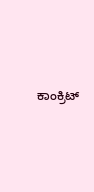ಕಾಂಕ್ರಿಟ್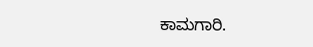ಕಾಮಗಾರಿ.